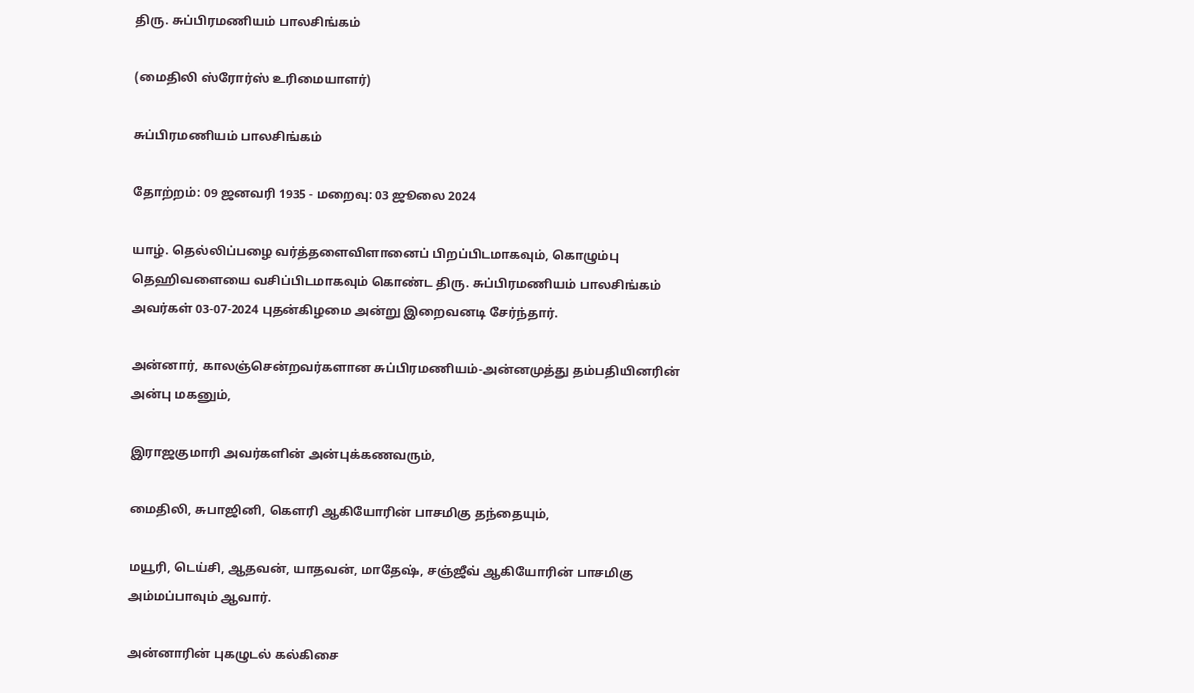திரு. சுப்பிரமணியம் பாலசிங்கம்

(மைதிலி ஸ்ரோர்ஸ் உரிமையாளர்)

சுப்பிரமணியம் பாலசிங்கம்

தோற்றம்: 09 ஜனவரி 1935 - மறைவு: 03 ஜூலை 2024

யாழ். தெல்லிப்பழை வர்த்தளைவிளானைப் பிறப்பிடமாகவும், கொழும்பு தெஹிவளையை வசிப்பிடமாகவும் கொண்ட திரு. சுப்பிரமணியம் பாலசிங்கம் அவர்கள் 03-07-2024 புதன்கிழமை அன்று இறைவனடி சேர்ந்தார்.

அன்னார், காலஞ்சென்றவர்களான சுப்பிரமணியம்-அன்னமுத்து தம்பதியினரின் அன்பு மகனும்,

இராஜகுமாரி அவர்களின் அன்புக்கணவரும்,

மைதிலி, சுபாஜினி, கௌரி ஆகியோரின் பாசமிகு தந்தையும்,

மயூரி, டெய்சி, ஆதவன், யாதவன், மாதேஷ், சஞ்ஜீவ் ஆகியோரின் பாசமிகு அம்மப்பாவும் ஆவார்.

அன்னாரின் புகழுடல் கல்கிசை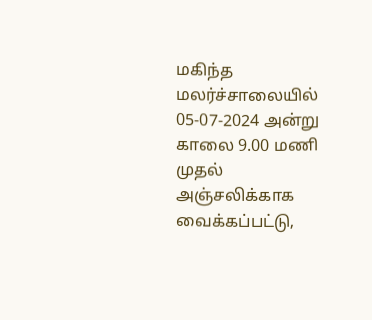மகிந்த மலர்ச்சாலையில் 05-07-2024 அன்று காலை 9.00 மணி முதல் அஞ்சலிக்காக வைக்கப்பட்டு,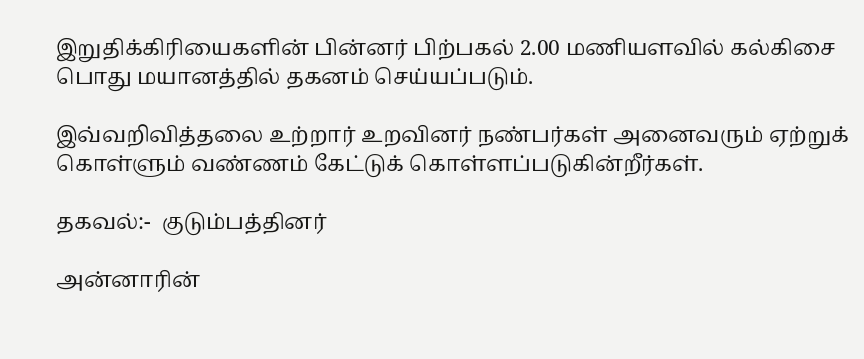இறுதிக்கிரியைகளின் பின்னர் பிற்பகல் 2.00 மணியளவில் கல்கிசை பொது மயானத்தில் தகனம் செய்யப்படும்.

இவ்வறிவித்தலை உற்றார் உறவினர் நண்பர்கள் அனைவரும் ஏற்றுக் கொள்ளும் வண்ணம் கேட்டுக் கொள்ளப்படுகின்றீர்கள்.

தகவல்:-  குடும்பத்தினர்

அன்னாரின்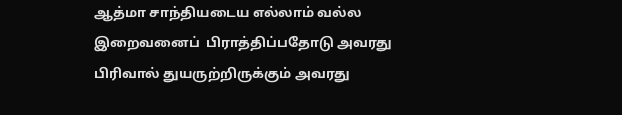ஆத்மா சாந்தியடைய எல்லாம் வல்ல இறைவனைப்  பிராத்திப்பதோடு அவரது பிரிவால் துயருற்றிருக்கும் அவரது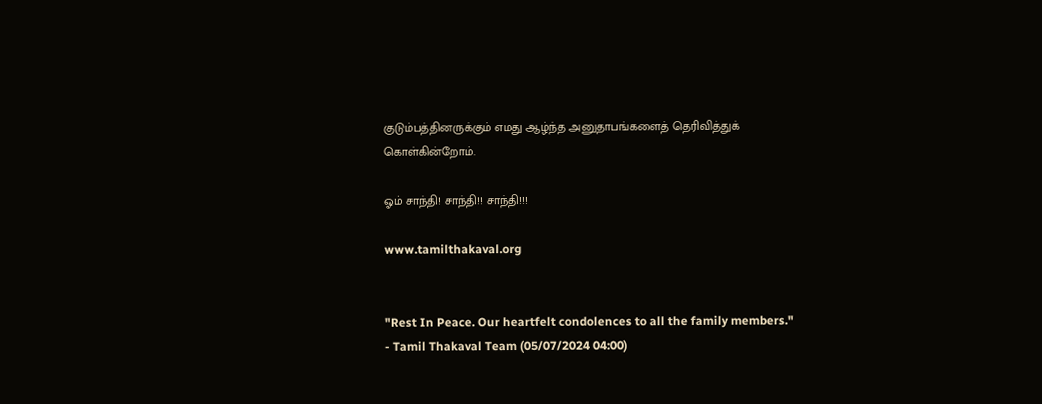குடும்பத்தினருக்கும் எமது ஆழ்ந்த அனுதாபங்களைத் தெரிவித்துக் கொள்கின்றோம்.

ஓம் சாந்தி! சாந்தி!! சாந்தி!!!

www.tamilthakaval.org


"Rest In Peace. Our heartfelt condolences to all the family members."
- Tamil Thakaval Team (05/07/2024 04:00)